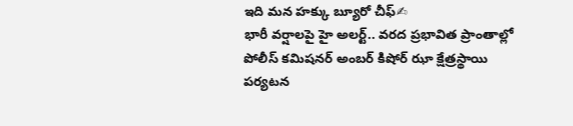ఇది మన హక్కు బ్యూరో చీఫ్✍
భారీ వర్షాలపై హై అలర్ట్.. వరద ప్రభావిత ప్రాంతాల్లో పోలీస్ కమిషనర్ అంబర్ కిషోర్ ఝా క్షేత్రస్థాయి పర్యటన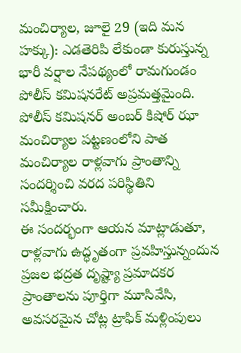మంచిర్యాల, జూలై 29 (ఇది మన హక్కు): ఎడతెరిపి లేకుండా కురుస్తున్న భారీ వర్షాల నేపథ్యంలో రామగుండం పోలీస్ కమిషనరేట్ అప్రమత్తమైంది. పోలీస్ కమిషనర్ అంబర్ కిషోర్ ఝా మంచిర్యాల పట్టణంలోని పాత మంచిర్యాల రాళ్లవాగు ప్రాంతాన్ని సందర్శించి వరద పరిస్థితిని సమీక్షించారు.
ఈ సందర్భంగా ఆయన మాట్లాడుతూ, రాళ్లవాగు ఉద్ధృతంగా ప్రవహిస్తున్నందున ప్రజల భద్రత దృష్ట్యా ప్రమాదకర ప్రాంతాలను పూర్తిగా మూసివేసి, అవసరమైన చోట్ల ట్రాఫిక్ మళ్లింపులు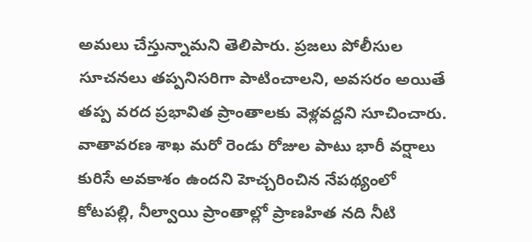అమలు చేస్తున్నామని తెలిపారు. ప్రజలు పోలీసుల సూచనలు తప్పనిసరిగా పాటించాలని, అవసరం అయితే తప్ప వరద ప్రభావిత ప్రాంతాలకు వెళ్లవద్దని సూచించారు.
వాతావరణ శాఖ మరో రెండు రోజుల పాటు భారీ వర్షాలు కురిసే అవకాశం ఉందని హెచ్చరించిన నేపథ్యంలో కోటపల్లి, నీల్వాయి ప్రాంతాల్లో ప్రాణహిత నది నీటి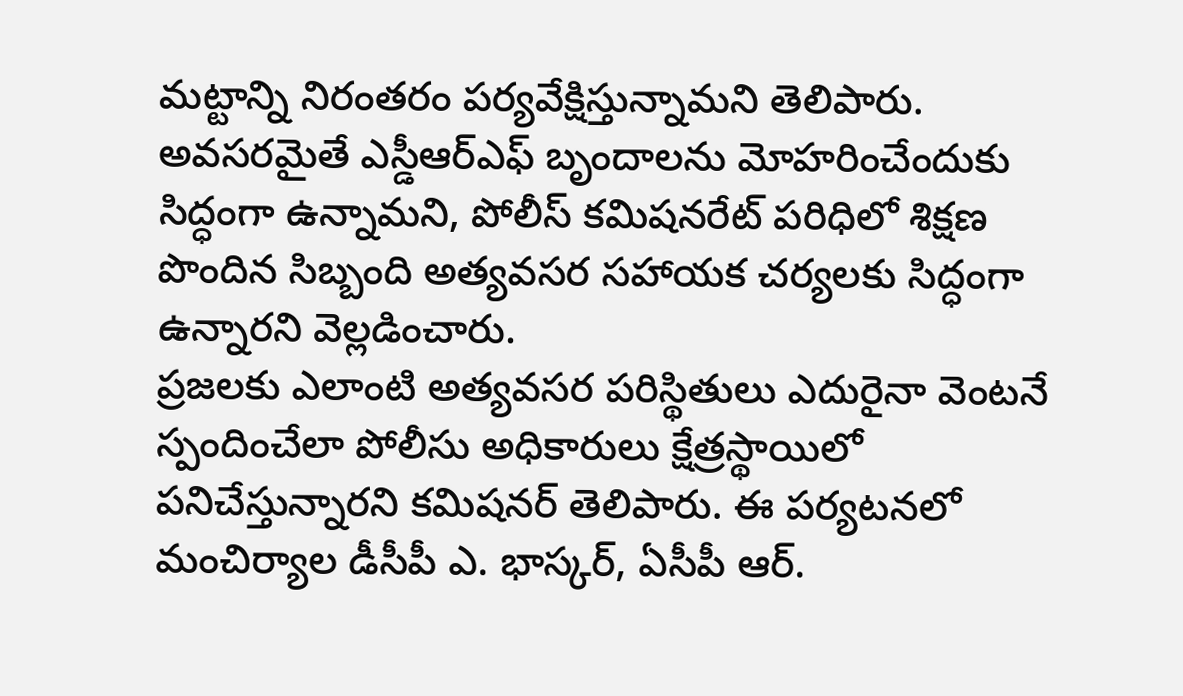మట్టాన్ని నిరంతరం పర్యవేక్షిస్తున్నామని తెలిపారు. అవసరమైతే ఎస్డీఆర్ఎఫ్ బృందాలను మోహరించేందుకు సిద్ధంగా ఉన్నామని, పోలీస్ కమిషనరేట్ పరిధిలో శిక్షణ పొందిన సిబ్బంది అత్యవసర సహాయక చర్యలకు సిద్ధంగా ఉన్నారని వెల్లడించారు.
ప్రజలకు ఎలాంటి అత్యవసర పరిస్థితులు ఎదురైనా వెంటనే స్పందించేలా పోలీసు అధికారులు క్షేత్రస్థాయిలో పనిచేస్తున్నారని కమిషనర్ తెలిపారు. ఈ పర్యటనలో మంచిర్యాల డీసీపీ ఎ. భాస్కర్, ఏసీపీ ఆర్.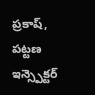ప్రకాష్, పట్టణ ఇన్స్పెక్టర్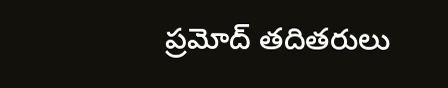ప్రమోద్ తదితరులు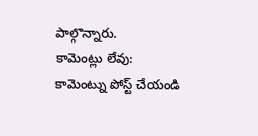పాల్గొన్నారు.
కామెంట్లు లేవు:
కామెంట్ను పోస్ట్ చేయండి